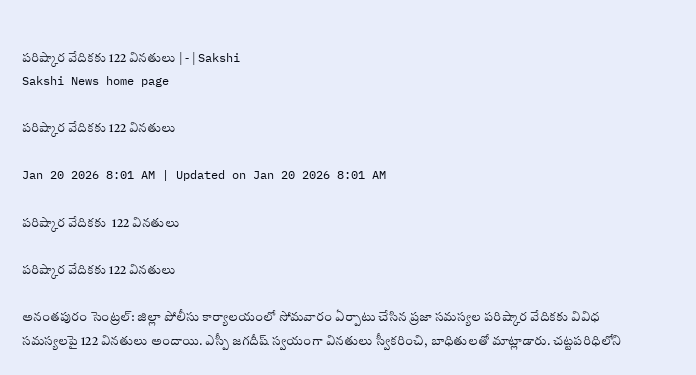పరిష్కార వేదికకు 122 వినతులు | - | Sakshi
Sakshi News home page

పరిష్కార వేదికకు 122 వినతులు

Jan 20 2026 8:01 AM | Updated on Jan 20 2026 8:01 AM

పరిష్కార వేదికకు  122 వినతులు

పరిష్కార వేదికకు 122 వినతులు

అనంతపురం సెంట్రల్‌: జిల్లా పోలీసు కార్యాలయంలో సోమవారం ఏర్పాటు చేసిన ప్రజా సమస్యల పరిష్కార వేదికకు వివిధ సమస్యలపై 122 వినతులు అందాయి. ఎస్పీ జగదీష్‌ స్వయంగా వినతులు స్వీకరించి, బాధితులతో మాట్లాడారు. చట్టపరిధిలోని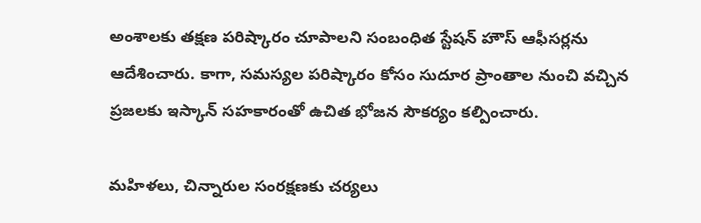అంశాలకు తక్షణ పరిష్కారం చూపాలని సంబంధిత స్టేషన్‌ హౌస్‌ ఆఫీసర్లను ఆదేశించారు. కాగా, సమస్యల పరిష్కారం కోసం సుదూర ప్రాంతాల నుంచి వచ్చిన ప్రజలకు ఇస్కాన్‌ సహకారంతో ఉచిత భోజన సౌకర్యం కల్పించారు.

మహిళలు, చిన్నారుల సంరక్షణకు చర్యలు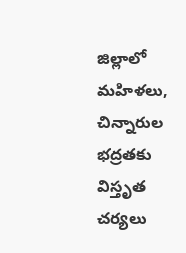జిల్లాలో మహిళలు, చిన్నారుల భద్రతకు విస్తృత చర్యలు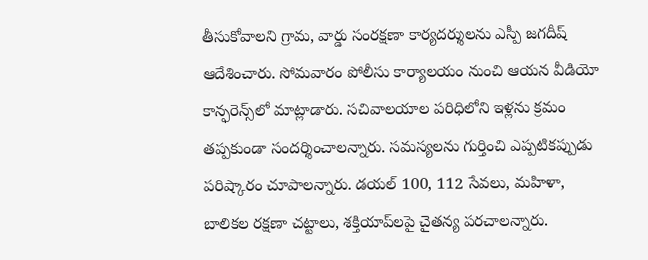తీసుకోవాలని గ్రామ, వార్డు సంరక్షణా కార్యదర్శులను ఎస్పీ జగదీష్‌ ఆదేశించారు. సోమవారం పోలీసు కార్యాలయం నుంచి ఆయన వీడియో కాన్ఫరెన్స్‌లో మాట్లాడారు. సచివాలయాల పరిధిలోని ఇళ్లను క్రమం తప్పకుండా సందర్శించాలన్నారు. సమస్యలను గుర్తించి ఎప్పటికప్పుడు పరిష్కారం చూపాలన్నారు. డయల్‌ 100, 112 సేవలు, మహిళా, బాలికల రక్షణా చట్టాలు, శక్తియాప్‌లపై చైతన్య పరచాలన్నారు.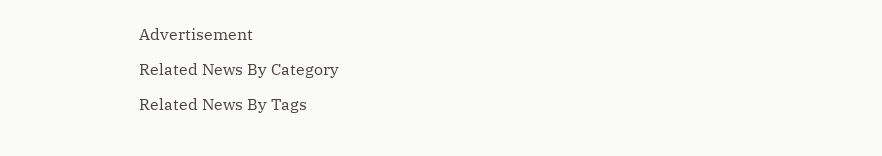Advertisement

Related News By Category

Related News By Tags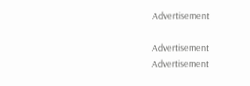Advertisement

Advertisement
Advertisement